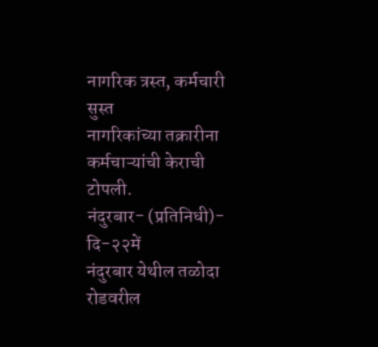नागरिक त्रस्त, कर्मचारी सुस्त
नागरिकांच्या तक्रारीना कर्मचाऱ्यांची केराची टोपली.
नंदुरबार- (प्रतिनिधी)- दि-२२में
नंदुरबार येथील तळोदा रोडवरील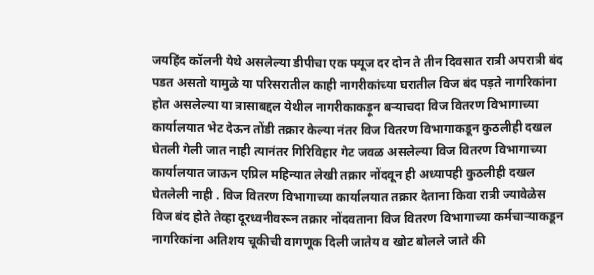जयहिंद कॉलनी येथे असलेल्या डीपीचा एक फ्यूज दर दोन ते तीन दिवसात रात्री अपरात्री बंद पडत असतो यामुळे या परिसरातील काही नागरीकांच्या घरातील विज बंद पड़ते नागरिकांना होत असलेल्या या त्रासाबद्दल येथील नागरीकाकड़ून बऱ्याचदा विज वितरण विभागाच्या कार्यालयात भेट देऊन तोंडी तक्रार केल्या नंतर विज वितरण विभागाकडून कुठलीही दखल घेतली गेली जात नाही त्यानंतर गिरिविहार गेट जवळ असलेल्या विज वितरण विभागाच्या कार्यालयात जाऊन एप्रिल महिन्यात लेखी तक्रार नोंदवून ही अध्यापही कुठलीही दखल घेतलेली नाही . विज वितरण विभागाच्या कार्यालयात तक्रार देताना किवा रात्री ज्यावेळेस विज बंद होते तेव्हा दूरध्वनीवरून तक्रार नोंदवताना विज वितरण विभागाच्या कर्मचाऱ्याकडून नागरिकांना अतिशय चूकीची वागणूक दिली जातेय व खोट बोलले जाते की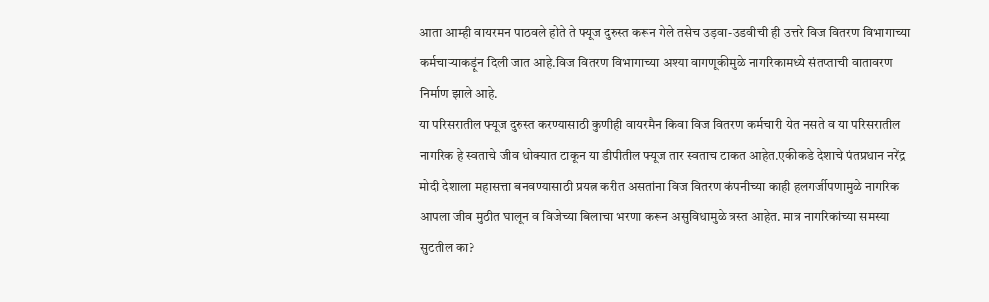आता आम्ही वायरमन पाठवले होते ते फ्यूज दुरुस्त करून गेले तसेच उड़वा-उडवीची ही उत्तरे विज वितरण विभागाच्या कर्मचाऱ्याकड़ूंन दिली जात आहे.विज वितरण विभागाच्या अश्या वागणूकीमुळे नागरिकामध्ये संतप्ताची वातावरण निर्माण झाले आहे.
या परिसरातील फ्यूज दुरुस्त करण्यासाठी कुणीही वायरमैन किवा विज वितरण कर्मचारी येत नसते व या परिसरातील नागरिक हे स्वताचे जीव धोक्यात टाकून या डीपीतील फ्यूज तार स्वताच टाकत आहेत.एकीकडे देशाचे पंतप्रधान नरेंद्र मोदी देशाला महासत्ता बनवण्यासाठी प्रयत्न करीत असतांना विज वितरण कंपनीच्या काही हलगर्जीपणामुळे नागरिक आपला जीव मुठीत घालून व विजेच्या बिलाचा भरणा करून असुविधामुळे त्रस्त आहेत. मात्र नागरिकांच्या समस्या सुटतील का?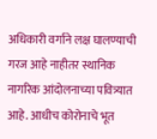अधिकारी वर्गाने लक्ष घालण्याची गरज आहे नाहीतर स्थानिक नागरिक आंदोलनाच्या पवित्र्यात आहे. आधीच कोरोनाचे भूत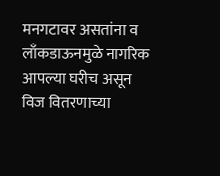मनगटावर असतांना व लाँकडाऊनमुळे नागरिक आपल्या घरीच असून विज वितरणाच्या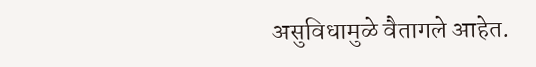असुविधामुळे वैतागले आहेत.